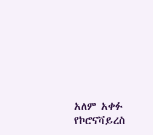አለም አቀፉ የኮሮናቫይረስ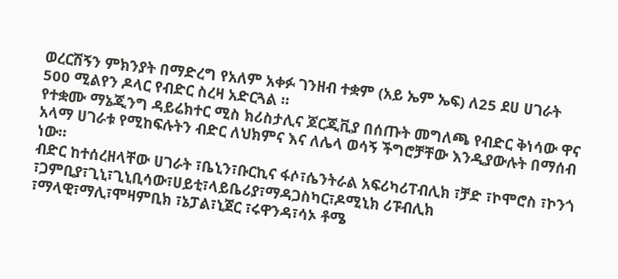ወረርሽኝን ምክንያት በማድረግ የአለም አቀፉ ገንዘብ ተቋም (አይ ኤም ኤፍ) ለ25 ደሀ ሀገራት 500 ሚልየን ዶላር የብድር ስረዛ አድርጓል ።
የተቋሙ ማኔጂንግ ዳይሬክተር ሚስ ክሪስታሊና ጆርጂቪያ በሰጡት መግለጫ የብድር ቅነሳው ዋና አላማ ሀገራቱ የሚከፍሉትን ብድር ለህክምና እና ለሌላ ወሳኝ ችግሮቻቸው እንዲያውሉት በማሰብ ነው።
ብድር ከተሰረዘላቸው ሀገራት ፣ቤኒን፣ቡርኪና ፋሶ፣ሴንትራል አፍሪካሪፐብሊክ ፣ቻድ ፣ኮሞሮስ ፣ኮንጎ ፣ጋምቢያ፣ጊኒ፣ጊኒቢሳው፣ሀይቲ፣ላይቤሪያ፣ማዳጋስካር፣ዶሚኒክ ሪፑብሊክ ፣ማላዊ፣ማሊ፣ሞዛምቢክ ፣ኔፓል፣ኒጀር ፣ሩዋንዳ፣ሳኦ ቶሜ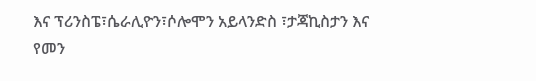እና ፕሪንስፔ፣ሴራሊዮን፣ሶሎሞን አይላንድስ ፣ታጃኪስታን እና የመን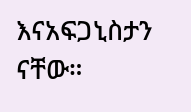እናአፍጋኒስታን ናቸው።